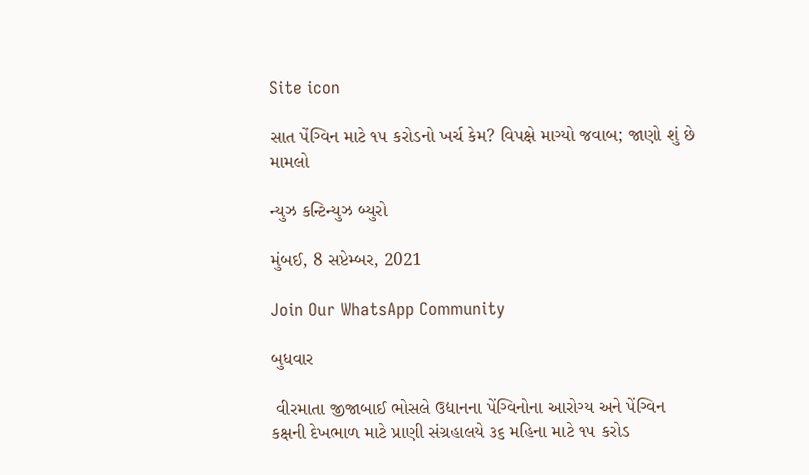Site icon

સાત પેંગ્વિન માટે ૧૫ કરોડનો ખર્ચ કેમ? વિપક્ષે માગ્યો જવાબ; જાણો શું છે મામલો

ન્યુઝ કન્ટિન્યુઝ બ્યુરો

મુંબઈ, 8 સપ્ટેમ્બર, 2021

Join Our WhatsApp Community

બુધવાર

 વીરમાતા જીજાબાઈ ભોસલે ઉદ્યાનના પેંગ્વિનોના આરોગ્ય અને પેંગ્વિન કક્ષની દેખભાળ માટે પ્રાણી સંગ્રહાલયે ૩૬ મહિના માટે ૧૫ કરોડ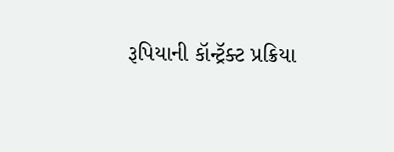રૂપિયાની કૉન્ટ્રૅક્ટ પ્રક્રિયા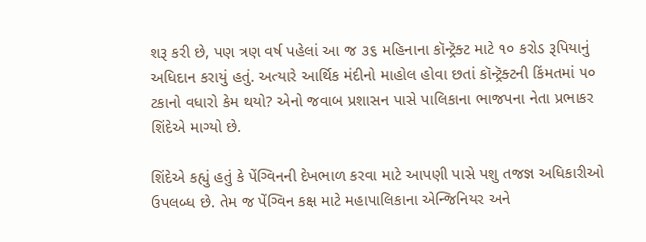શરૂ કરી છે, પણ ત્રણ વર્ષ પહેલાં આ જ ૩૬ મહિનાના કૉન્ટ્રૅક્ટ માટે ૧૦ કરોડ રૂપિયાનું અધિદાન કરાયું હતું. અત્યારે આર્થિક મંદીનો માહોલ હોવા છતાં કૉન્ટ્રૅક્ટની કિંમતમાં ૫૦ ટકાનો વધારો કેમ થયો? એનો જવાબ પ્રશાસન પાસે પાલિકાના ભાજપના નેતા પ્રભાકર શિંદેએ માગ્યો છે.

શિંદેએ કહ્યું હતું કે પેંગ્વિનની દેખભાળ કરવા માટે આપણી પાસે પશુ તજજ્ઞ અધિકારીઓ ઉપલબ્ધ છે. તેમ જ પેંગ્વિન કક્ષ માટે મહાપાલિકાના એન્જિનિયર અને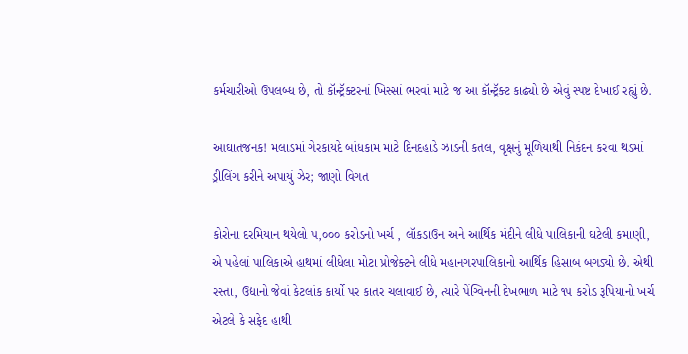કર્મચારીઓ ઉપલબ્ધ છે, તો કૉન્ટ્રૅક્ટરનાં ખિસ્સાં ભરવાં માટે જ આ કૉન્ટ્રૅક્ટ કાઢ્યો છે એવું સ્પષ્ટ દેખાઈ રહ્યું છે.

આઘાતજનક! મલાડમાં ગેરકાયદે બાંધકામ માટે દિનદહાડે ઝાડની કતલ, વૃક્ષનું મૂળિયાથી નિકંદન કરવા થડમાં ડ્રીલિંગ કરીને અપાયું ઝેર; જાણો વિગત

કોરોના દરમિયાન થયેલો ૫,૦૦૦ કરોડનો ખર્ચ , લૉકડાઉન અને આર્થિક મંદીને લીધે પાલિકાની ઘટેલી કમાણી, એ પહેલાં પાલિકાએ હાથમાં લીધેલા મોટા પ્રોજેક્ટને લીધે મહાનગરપાલિકાનો આર્થિક હિસાબ બગડ્યો છે. એથી રસ્તા, ઉદ્યાનો જેવાં કેટલાંક કાર્યો પર કાતર ચલાવાઈ છે, ત્યારે પેંગ્વિનની દેખભાળ માટે ૧૫ કરોડ રૂપિયાનો ખર્ચ એટલે કે સફેદ હાથી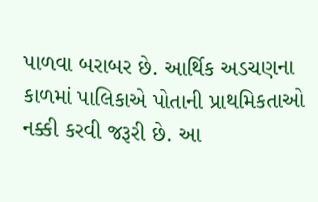પાળવા બરાબર છે. આર્થિક અડચણના કાળમાં પાલિકાએ પોતાની પ્રાથમિકતાઓ નક્કી કરવી જરૂરી છે. આ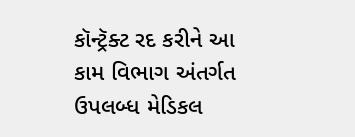કૉન્ટ્રૅક્ટ રદ કરીને આ કામ વિભાગ અંતર્ગત ઉપલબ્ધ મેડિકલ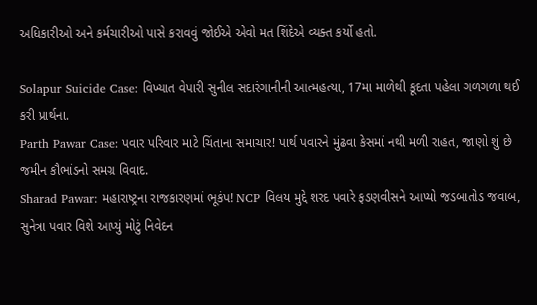અધિકારીઓ અને કર્મચારીઓ પાસે કરાવવું જોઈએ એવો મત શિંદેએ વ્યક્ત કર્યો હતો.

Solapur Suicide Case: વિખ્યાત વેપારી સુનીલ સદારંગાનીની આત્મહત્યા, 17મા માળેથી કૂદતા પહેલા ગળગળા થઈ કરી પ્રાર્થના.
Parth Pawar Case: પવાર પરિવાર માટે ચિંતાના સમાચાર! પાર્થ પવારને મુંઢવા કેસમાં નથી મળી રાહત, જાણો શું છે જમીન કૌભાંડનો સમગ્ર વિવાદ.
Sharad Pawar: મહારાષ્ટ્રના રાજકારણમાં ભૂકંપ! NCP વિલય મુદ્દે શરદ પવારે ફડણવીસને આપ્યો જડબાતોડ જવાબ, સુનેત્રા પવાર વિશે આપ્યું મોટું નિવેદન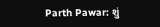Parth Pawar: શું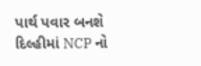પાર્થ પવાર બનશે દિલ્હીમાં NCP નો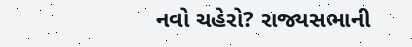નવો ચહેરો? રાજ્યસભાની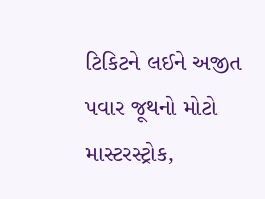ટિકિટને લઈને અજીત પવાર જૂથનો મોટો માસ્ટરસ્ટ્રોક,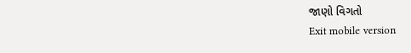જાણો વિગતો
Exit mobile version